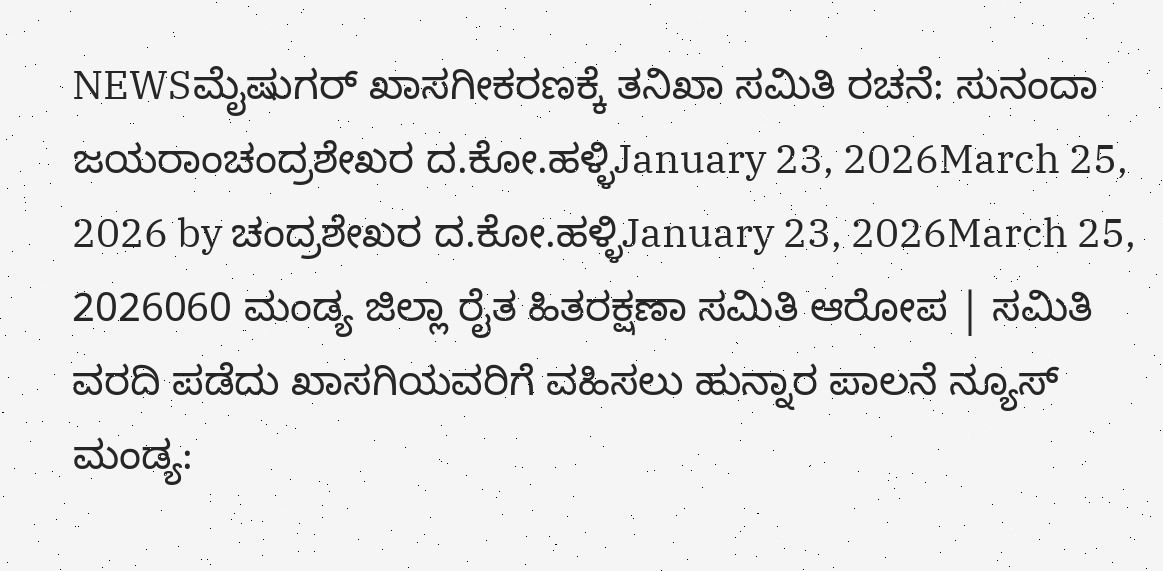NEWSಮೈಷುಗರ್ ಖಾಸಗೀಕರಣಕ್ಕೆ ತನಿಖಾ ಸಮಿತಿ ರಚನೆ: ಸುನಂದಾ ಜಯರಾಂಚಂದ್ರಶೇಖರ ದ.ಕೋ.ಹಳ್ಳಿJanuary 23, 2026March 25, 2026 by ಚಂದ್ರಶೇಖರ ದ.ಕೋ.ಹಳ್ಳಿJanuary 23, 2026March 25, 2026060 ಮಂಡ್ಯ ಜಿಲ್ಲಾ ರೈತ ಹಿತರಕ್ಷಣಾ ಸಮಿತಿ ಆರೋಪ | ಸಮಿತಿ ವರದಿ ಪಡೆದು ಖಾಸಗಿಯವರಿಗೆ ವಹಿಸಲು ಹುನ್ನಾರ ಪಾಲನೆ ನ್ಯೂಸ್ ಮಂಡ್ಯ: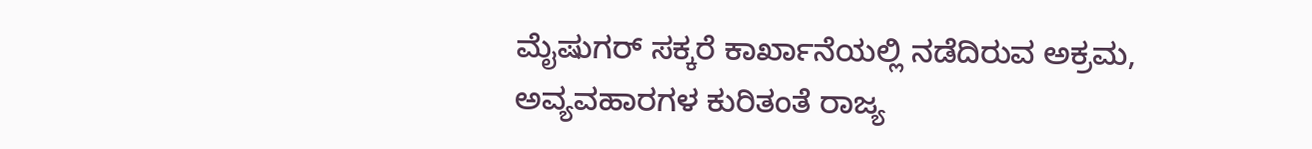ಮೈಷುಗರ್ ಸಕ್ಕರೆ ಕಾರ್ಖಾನೆಯಲ್ಲಿ ನಡೆದಿರುವ ಅಕ್ರಮ, ಅವ್ಯವಹಾರಗಳ ಕುರಿತಂತೆ ರಾಜ್ಯ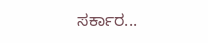ಸರ್ಕಾರ...